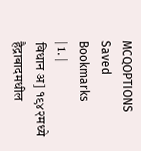MCQOPTIONS
Saved Bookmarks
| 1. |
विधान अ] १९४२मध्ये हैद्राबादमधील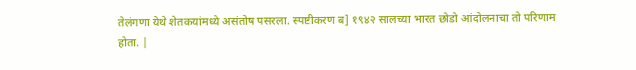तेलंगणा येथे शेतकयांमध्ये असंतोष पसरला. स्पष्टीकरण ब] १९४२ सालच्या भारत छोडो आंदोलनाचा तो परिणाम होता. |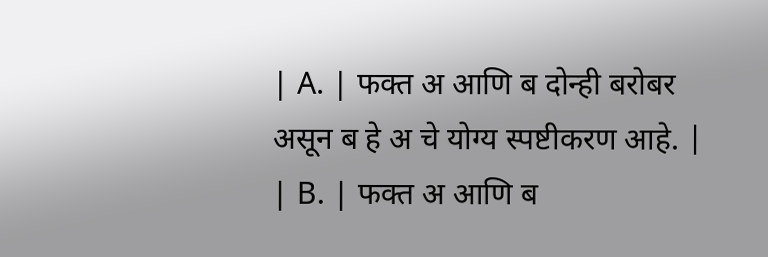| A. | फक्त अ आणि ब दोन्ही बरोबर असून ब हे अ चे योग्य स्पष्टीकरण आहे. |
| B. | फक्त अ आणि ब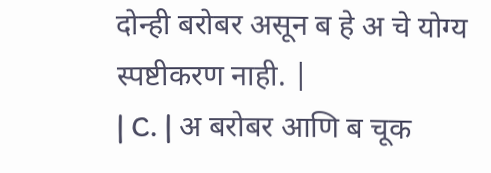दोन्ही बरोबर असून ब हे अ चे योग्य स्पष्टीकरण नाही. |
| C. | अ बरोबर आणि ब चूक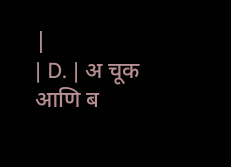|
| D. | अ चूक आणि ब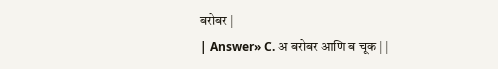बरोबर |
| Answer» C. अ बरोबर आणि ब चूक | |